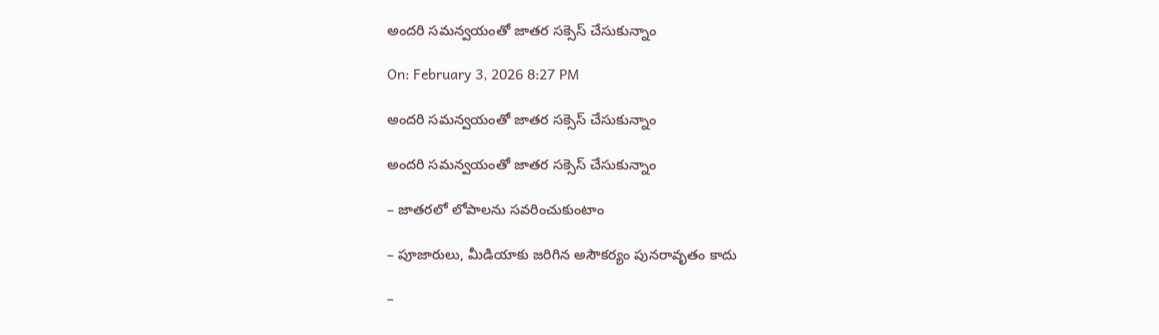అందరి సమన్వయంతో జాతర సక్సెస్ చేసుకున్నాం

On: February 3, 2026 8:27 PM

అందరి సమన్వయంతో జాతర సక్సెస్ చేసుకున్నాం

అందరి సమన్వయంతో జాతర సక్సెస్ చేసుకున్నాం

– జాతరలో లోపాలను సవరించుకుంటాం

– పూజారులు, మీడియాకు జరిగిన అసౌకర్యం పునరావృతం కాదు

–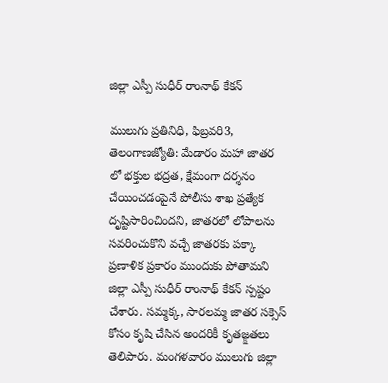జిల్లా ఎస్పీ సుధీర్ రాంనాథ్ కేకన్

ములుగు ప్రతినిధి, ఫిబ్రవరి3, తెలంగాణజ్యోతి: మేడారం మహా జాతర లో భక్తుల భద్రత, క్షేమంగా దర్శనం చేయించడంపైనే పోలీసు శాఖ ప్రత్యేక దృష్టిసారించిందని, జాతరలో లోపాలను సవరించుకొని వచ్చే జాతరకు పక్కా ప్రణాళిక ప్రకారం ముందుకు పోతామని జిల్లా ఎస్పీ సుధీర్ రాంనాథ్ కేకన్ స్పష్టం చేశారు. సమ్మక్క, సారలమ్మ జాతర సక్సెస్ కోసం కృషి చేసిన అందరికీ కృతజ్క్షతలు తెలిపారు. మంగళవారం ములుగు జిల్లా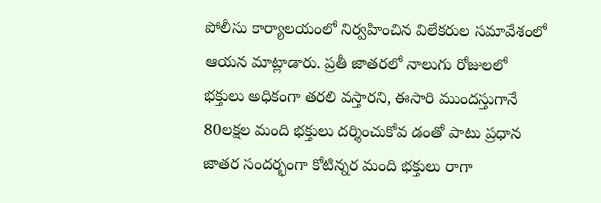పోలీసు కార్యాలయంలో నిర్వహించిన విలేకరుల సమావేశంలో ఆయన మాట్లాడారు. ప్రతీ జాతరలో నాలుగు రోజులలో భక్తులు అధికంగా తరలి వస్తారని, ఈసారి ముందస్తుగానే 80లక్షల మంది భక్తులు దర్శించుకోవ డంతో పాటు ప్రధాన జాతర సందర్భంగా కోటిన్నర మంది భక్తులు రాగా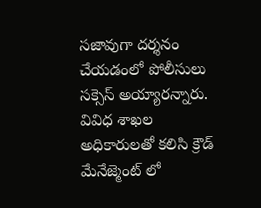సజావుగా దర్శనం చేయడంలో పోలీసులు సక్సెస్ అయ్యారన్నారు. వివిధ శాఖల అధికారులతో కలిసి క్రౌడ్ మేనేజ్మెంట్ లో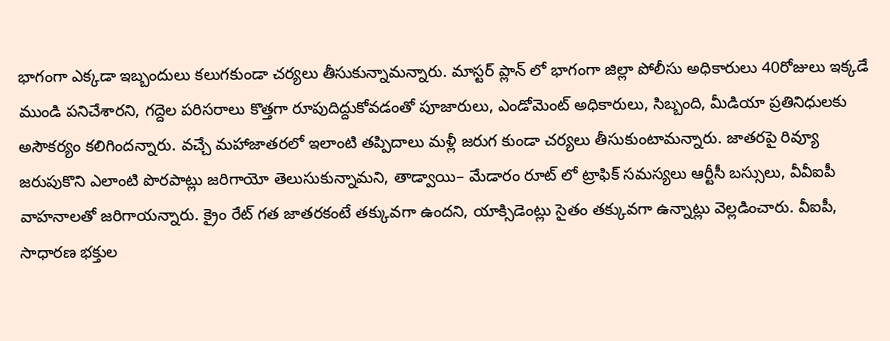భాగంగా ఎక్కడా ఇబ్బందులు కలుగకుండా చర్యలు తీసుకున్నామన్నారు. మాస్టర్ ప్లాన్ లో భాగంగా జిల్లా పోలీసు అధికారులు 40రోజులు ఇక్కడే ముండి పనిచేశారని, గద్దెల పరిసరాలు కొత్తగా రూపుదిద్దుకోవడంతో పూజారులు, ఎండోమెంట్ అధికారులు, సిబ్బంది, మీడియా ప్రతినిధులకు అసౌకర్యం కలిగిందన్నారు. వచ్చే మహాజాతరలో ఇలాంటి తప్పిదాలు మళ్లీ జరుగ కుండా చర్యలు తీసుకుంటామన్నారు. జాతరపై రివ్యూ జరుపుకొని ఎలాంటి పొరపాట్లు జరిగాయో తెలుసుకున్నామని, తాడ్వాయి– మేడారం రూట్ లో ట్రాఫిక్ సమస్యలు ఆర్టీసీ బస్సులు, వీవీఐపీ వాహనాలతో జరిగాయన్నారు. క్రైం రేట్ గత జాతరకంటే తక్కువగా ఉందని, యాక్సిడెంట్లు సైతం తక్కువగా ఉన్నాట్లు వెల్లడించారు. వీఐపీ, సాధారణ భక్తుల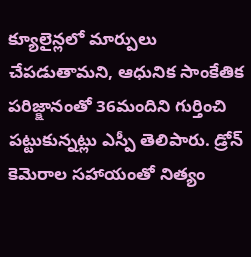క్యూలైన్లలో మార్పులు చేపడుతామని, ఆధునిక సాంకేతిక పరిజ్క్షానంతో 36మందిని గుర్తించి పట్టుకున్నట్లు ఎస్పీ తెలిపారు. డ్రోన్ కెమెరాల సహాయంతో నిత్యం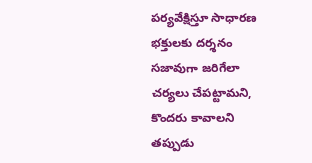పర్యవేక్షిస్తూ సాధారణ భక్తులకు దర్శనం సజావుగా జరిగేలా చర్యలు చేపట్టామని, కొందరు కావాలని తప్పుడు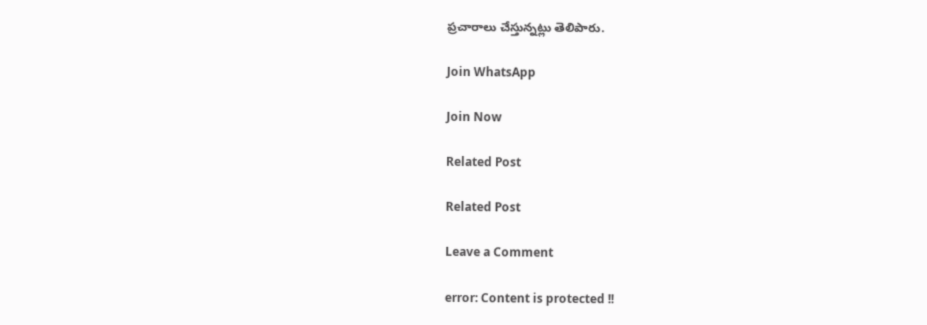ప్రచారాలు చేస్తున్నట్లు తెలిపారు.

Join WhatsApp

Join Now

Related Post

Related Post

Leave a Comment

error: Content is protected !!